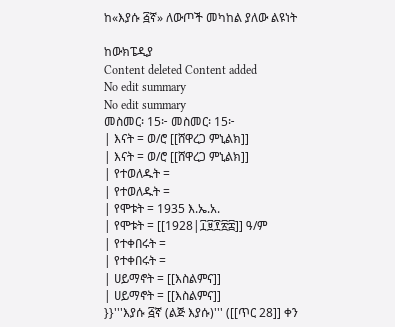ከ«እያሱ ፭ኛ» ለውጦች መካከል ያለው ልዩነት

ከውክፔዲያ
Content deleted Content added
No edit summary
No edit summary
መስመር፡ 15፦ መስመር፡ 15፦
| እናት = ወ/ሮ [[ሸዋረጋ ምኒልክ]]
| እናት = ወ/ሮ [[ሸዋረጋ ምኒልክ]]
| የተወለዱት =
| የተወለዱት =
| የሞቱት = 1935 እ.ኤ.አ.
| የሞቱት = [[1928|፲፱፻፳፰]] ዓ/ም
| የተቀበሩት =
| የተቀበሩት =
| ሀይማኖት = [[እስልምና]]
| ሀይማኖት = [[እስልምና]]
}}'''እያሱ ፭ኛ (ልጅ እያሱ)''' ([[ጥር 28]] ቀን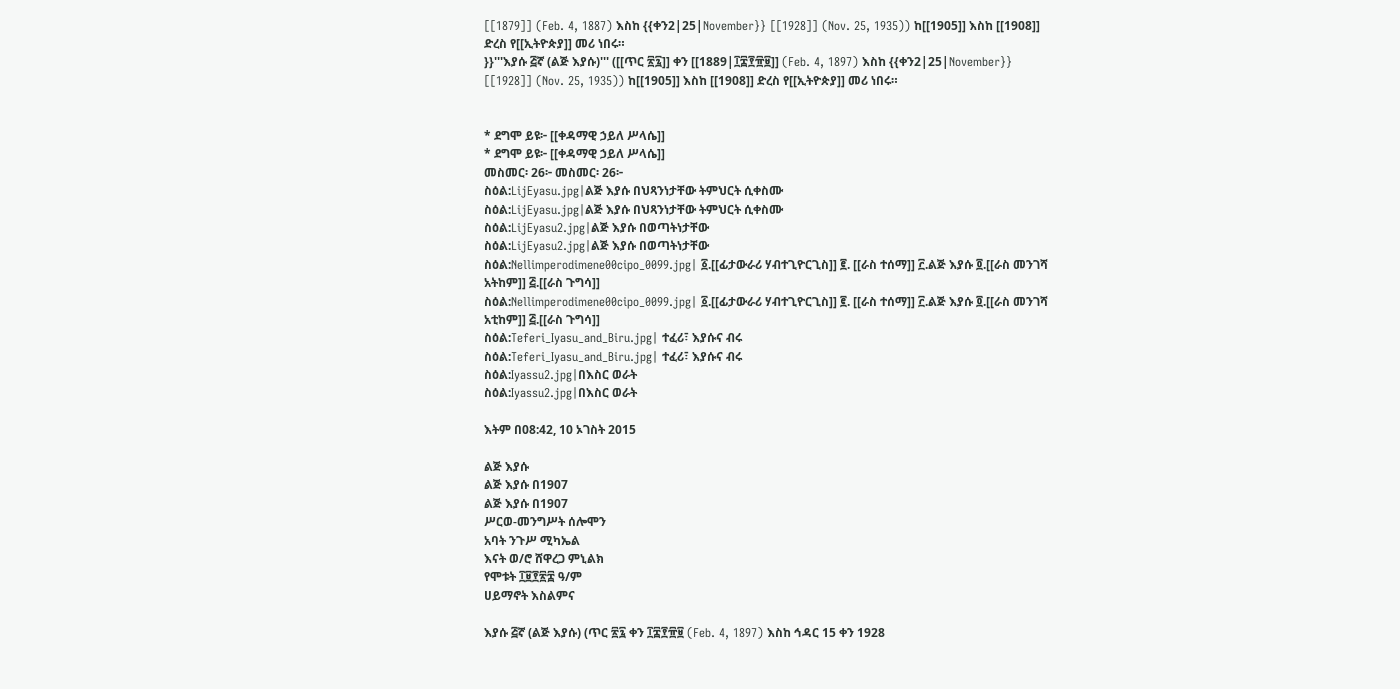[[1879]] (Feb. 4, 1887) እስከ {{ቀን2|25|November}} [[1928]] (Nov. 25, 1935)) ከ[[1905]] እስከ [[1908]] ድረስ የ[[ኢትዮጵያ]] መሪ ነበሩ።
}}'''እያሱ ፭ኛ (ልጅ እያሱ)''' ([[ጥር ፳፯]] ቀን [[1889|፲፰፻፹፱]] (Feb. 4, 1897) እስከ {{ቀን2|25|November}} [[1928]] (Nov. 25, 1935)) ከ[[1905]] እስከ [[1908]] ድረስ የ[[ኢትዮጵያ]] መሪ ነበሩ።


* ደግሞ ይዩ፦ [[ቀዳማዊ ኃይለ ሥላሴ]]
* ደግሞ ይዩ፦ [[ቀዳማዊ ኃይለ ሥላሴ]]
መስመር፡ 26፦ መስመር፡ 26፦
ስዕል:LijEyasu.jpg|ልጅ እያሱ በህጻንነታቸው ትምህርት ሲቀስሙ
ስዕል:LijEyasu.jpg|ልጅ እያሱ በህጻንነታቸው ትምህርት ሲቀስሙ
ስዕል:LijEyasu2.jpg|ልጅ እያሱ በወጣትነታቸው
ስዕል:LijEyasu2.jpg|ልጅ እያሱ በወጣትነታቸው
ስዕል:Nellimperodimene00cipo_0099.jpg| ፩.[[ፊታውራሪ ሃብተጊዮርጊስ]] ፪. [[ራስ ተሰማ]] ፫.ልጅ እያሱ ፬.[[ራስ መንገሻ አትከም]] ፭.[[ራስ ጉግሳ]]
ስዕል:Nellimperodimene00cipo_0099.jpg| ፩.[[ፊታውራሪ ሃብተጊዮርጊስ]] ፪. [[ራስ ተሰማ]] ፫.ልጅ እያሱ ፬.[[ራስ መንገሻ አቲከም]] ፭.[[ራስ ጉግሳ]]
ስዕል:Teferi_Iyasu_and_Biru.jpg| ተፈሪ፣ እያሱና ብሩ
ስዕል:Teferi_Iyasu_and_Biru.jpg| ተፈሪ፣ እያሱና ብሩ
ስዕል:Iyassu2.jpg|በእስር ወራት
ስዕል:Iyassu2.jpg|በእስር ወራት

እትም በ08:42, 10 ኦገስት 2015

ልጅ እያሱ
ልጅ እያሱ በ1907
ልጅ እያሱ በ1907
ሥርወ-መንግሥት ሰሎሞን
አባት ንጉሥ ሚካኤል
እናት ወ/ሮ ሸዋረጋ ምኒልክ
የሞቱት ፲፱፻፳፰ ዓ/ም
ሀይማኖት እስልምና

እያሱ ፭ኛ (ልጅ እያሱ) (ጥር ፳፯ ቀን ፲፰፻፹፱ (Feb. 4, 1897) እስከ ኅዳር 15 ቀን 1928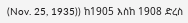(Nov. 25, 1935)) ከ1905 እስከ 1908 ድረስ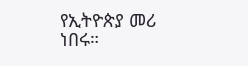የኢትዮጵያ መሪ ነበሩ።